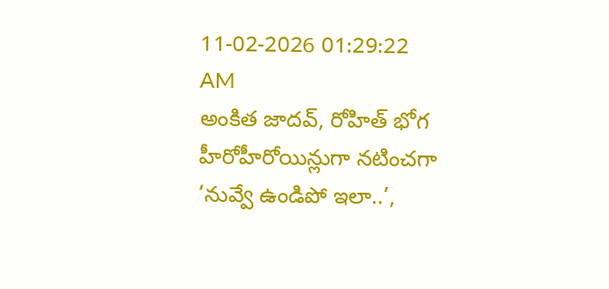11-02-2026 01:29:22 AM
అంకిత జాదవ్, రోహిత్ భోగ హీరోహీరోయిన్లుగా నటించగా ‘నువ్వే ఉండిపో ఇలా..’,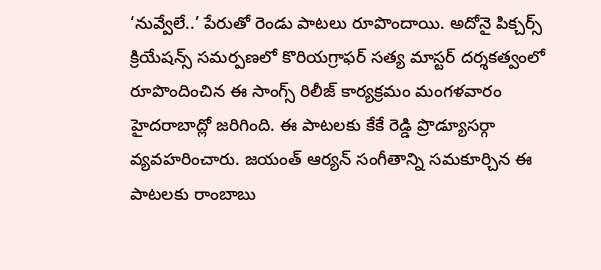‘నువ్వేలే..’ పేరుతో రెండు పాటలు రూపొందాయి. అదోనై పిక్చర్స్ క్రియేషన్స్ సమర్పణలో కొరియగ్రాఫర్ సత్య మాస్టర్ దర్శకత్వంలో రూపొందించిన ఈ సాంగ్స్ రిలీజ్ కార్యక్రమం మంగళవారం హైదరాబాద్లో జరిగింది. ఈ పాటలకు కేకే రెడ్డి ప్రొడ్యూసర్గా వ్యవహరించారు. జయంత్ ఆర్యన్ సంగీతాన్ని సమకూర్చిన ఈ పాటలకు రాంబాబు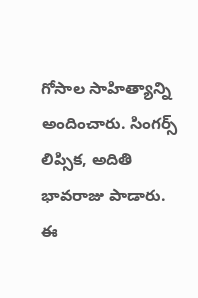గోసాల సాహిత్యాన్ని అందించారు. సింగర్స్ లిప్సిక, అదితి భావరాజు పాడారు. ఈ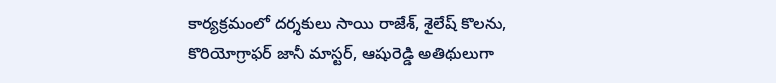కార్యక్రమంలో దర్శకులు సాయి రాజేశ్, శైలేష్ కొలను, కొరియోగ్రాఫర్ జానీ మాస్టర్, ఆషురెడ్డి అతిథులుగా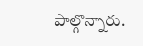పాల్గొన్నారు.